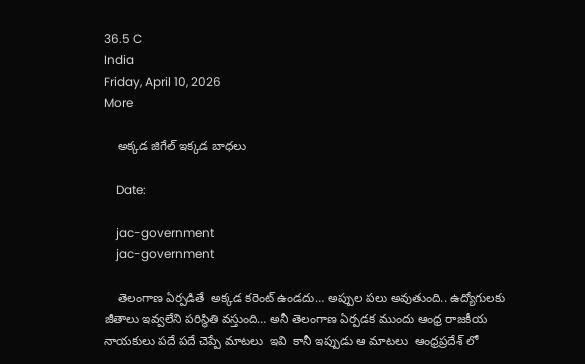36.5 C
India
Friday, April 10, 2026
More

    అక్కడ జిగేల్ ఇక్కడ బాధలు

    Date:

    jac-government
    jac-government

    తెలంగాణ ఏర్పడితే  అక్కడ కరెంట్ ఉండదు… అప్పుల పలు అవుతుంది.. ఉద్యోగులకు జీతాలు ఇవ్వలేని పరిస్థితి వస్తుంది… అనీ తెలంగాణ ఏర్పడక ముందు ఆంధ్ర రాజకీయ నాయకులు పదే పదే చెప్పే మాటలు  ఇవి  కానీ ఇప్పుడు ఆ మాటలు  ఆంధ్రప్రదేశ్ లో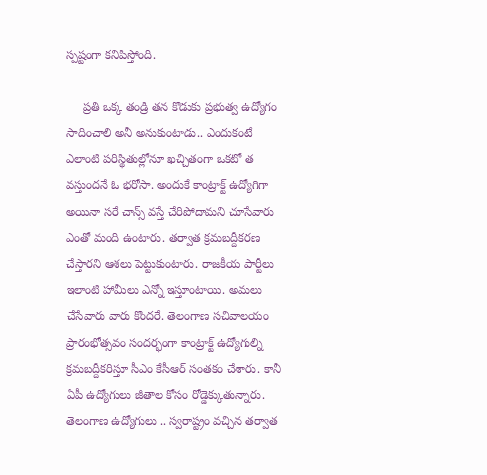స్పష్టంగా కనిపిస్తోంది.

     ప్రతి ఒక్క తండ్రి తన కొడుకు ప్రభుత్వ ఉద్యోగం సాదించాలి అనీ అనుకుంటాడు.. ఎందుకంటే ఎలాంటి పరిస్థితుల్లోనూ ఖచ్చితంగా ఒకటో త వస్తుందనే ఓ భరోసా. అందుకే కాంట్రాక్ట్ ఉద్యోగిగా అయినా సరే చాన్స్ వస్తే చేరిపోదామని చూసేవారు ఎంతో మంది ఉంటారు. తర్వాత క్రమబద్దీకరణ చేస్తారని ఆశలు పెట్టుకుంటారు. రాజకీయ పార్టీలు ఇలాంటి హామీలు ఎన్నో ఇస్తూంటాయి. అమలు చేసేవారు వారు కొందరే. తెలంగాణ సచివాలయం ప్రారంభోత్సవం సందర్భంగా కాంట్రాక్ట్ ఉద్యోగుల్ని క్రమబద్దీకరిస్తూ సీఎం కేసీఆర్ సంతకం చేశారు. కానీ ఏపీ ఉద్యోగులు జీతాల కోసం రోడ్డెక్కుతున్నారు.  తెలంగాణ ఉద్యోగులు .. స్వరాష్ట్రం వచ్చిన తర్వాత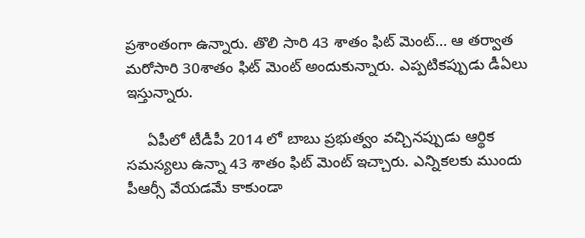ప్రశాంతంగా ఉన్నారు. తొలి సారి 43 శాతం ఫిట్ మెంట్… ఆ తర్వాత మరోసారి 30శాతం ఫిట్ మెంట్ అందుకున్నారు. ఎప్పటికప్పుడు డీఏలు ఇస్తున్నారు.

     ఏపీలో టీడీపీ 2014 లో బాబు ప్రభుత్వం వచ్చినప్పుడు ఆర్థిక సమస్యలు ఉన్నా 43 శాతం ఫిట్ మెంట్ ఇచ్చారు. ఎన్నికలకు ముందు పీఆర్సీ వేయడమే కాకుండా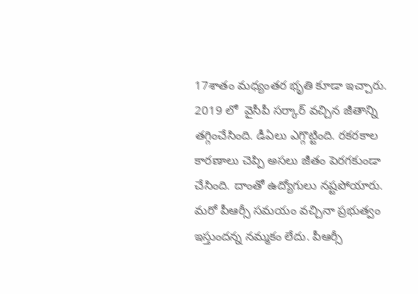17శాతం మధ్యంతర భృతి కూడా ఇచ్చారు.  2019 లో  వైసీపీ సర్కార్ వచ్చిన జీతాన్ని తగ్గించేసింది. డీఏలు ఎగ్గొట్టింది. రకరకాల కారణాలు చెప్పి అసలు జీతం పెరగకుండా చేసింది. దాంతో ఉద్యోగులు నష్టపోయారు. మరో పీఆర్సీ సమయం వచ్చినా ప్రభుత్వం ఇస్తుందన్న నమ్మకం లేదు. పీఆర్సీ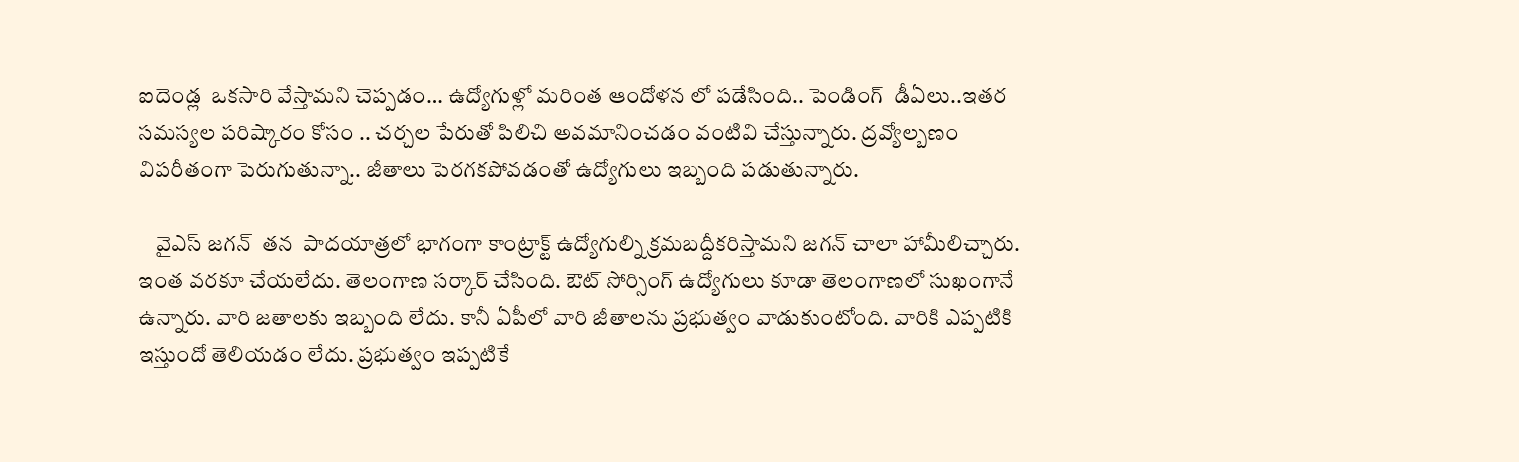ఐదెండ్ల  ఒకసారి వేస్తామని చెప్పడం… ఉద్యోగుళ్లో మరింత ఆందోళన లో పడేసింది.. పెండింగ్  డీఏలు..ఇతర సమస్యల పరిష్కారం కోసం .. చర్చల పేరుతో పిలిచి అవమానించడం వంటివి చేస్తున్నారు. ద్రవ్యోల్బణం విపరీతంగా పెరుగుతున్నా.. జీతాలు పెరగకపోవడంతో ఉద్యోగులు ఇబ్బంది పడుతున్నారు.

    వైఎస్ జగన్  తన  పాదయాత్రలో భాగంగా కాంట్రాక్ట్ ఉద్యోగుల్ని క్రమబద్దీకరిస్తామని జగన్ చాలా హామీలిచ్చారు. ఇంత వరకూ చేయలేదు. తెలంగాణ సర్కార్ చేసింది. ఔట్ సోర్సింగ్ ఉద్యోగులు కూడా తెలంగాణలో సుఖంగానే ఉన్నారు. వారి జతాలకు ఇబ్బంది లేదు. కానీ ఏపీలో వారి జీతాలను ప్రభుత్వం వాడుకుంటోంది. వారికి ఎప్పటికి ఇస్తుందో తెలియడం లేదు. ప్రభుత్వం ఇప్పటికే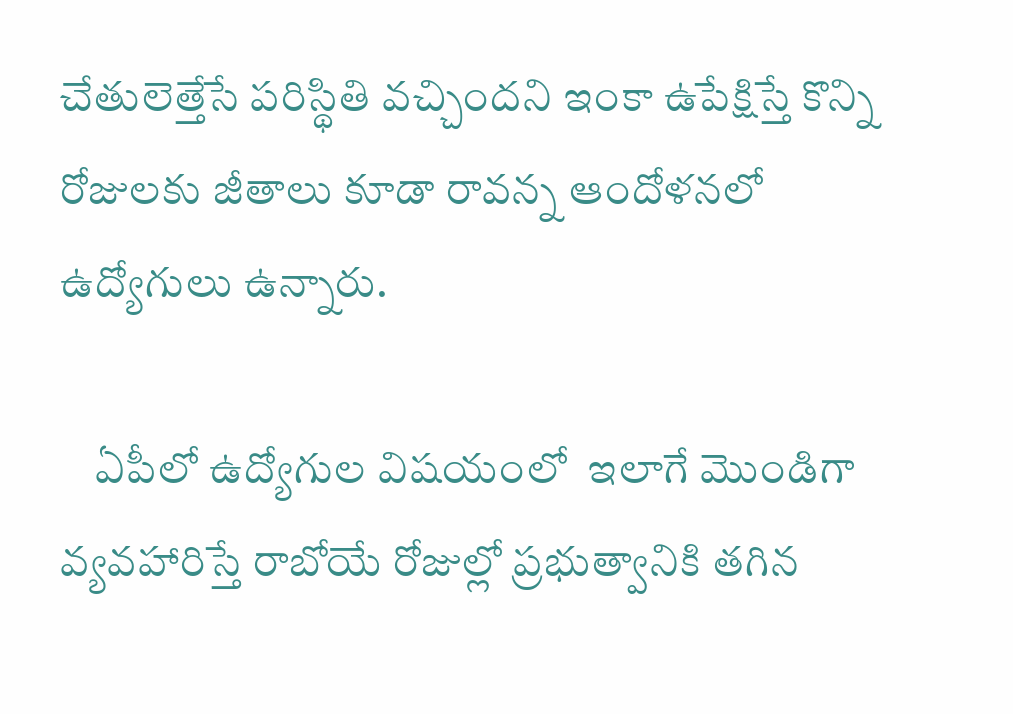చేతులెత్తేసే పరిస్థితి వచ్చిందని ఇంకా ఉపేక్షిస్తే కొన్ని రోజులకు జీతాలు కూడా రావన్న ఆందోళనలో ఉద్యోగులు ఉన్నారు.

    ఏపీలో ఉద్యోగుల విషయంలో  ఇలాగే మొండిగా వ్యవహారిస్తే రాబోయే రోజుల్లో ప్రభుత్వానికి తగిన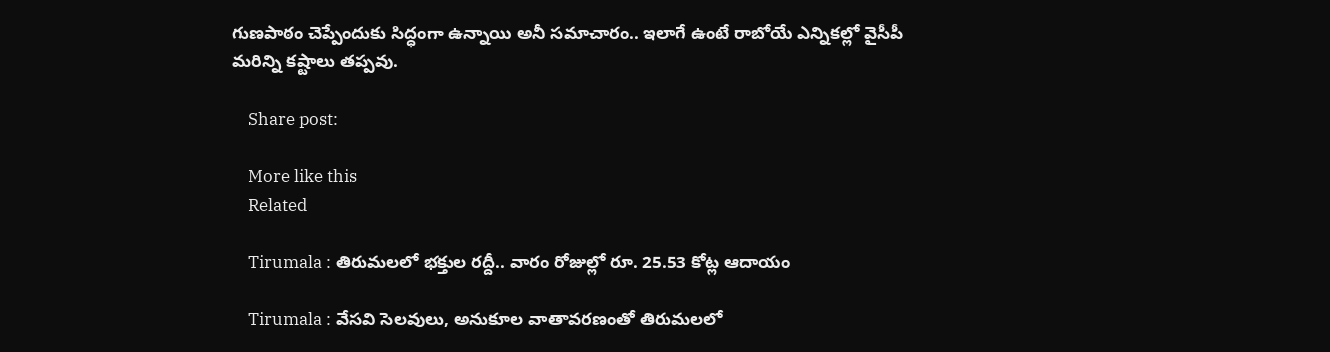గుణపాఠం చెప్పేందుకు సిద్ధంగా ఉన్నాయి అనీ సమాచారం.. ఇలాగే ఉంటే రాబోయే ఎన్నికల్లో వైసీపీ మరిన్ని కష్టాలు తప్పవు.

    Share post:

    More like this
    Related

    Tirumala : తిరుమలలో భక్తుల రద్దీ.. వారం రోజుల్లో రూ. 25.53 కోట్ల ఆదాయం

    Tirumala : వేసవి సెలవులు, అనుకూల వాతావరణంతో తిరుమలలో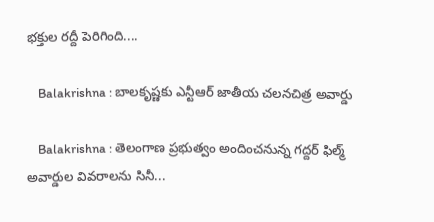భక్తుల రద్దీ పెరిగింది....

    Balakrishna : బాలకృష్ణకు ఎన్టీఆర్‌ జాతీయ చలనచిత్ర అవార్డు

    Balakrishna : తెలంగాణ ప్రభుత్వం అందించనున్న గద్దర్‌ ఫిల్మ్‌ అవార్డుల వివరాలను సినీ...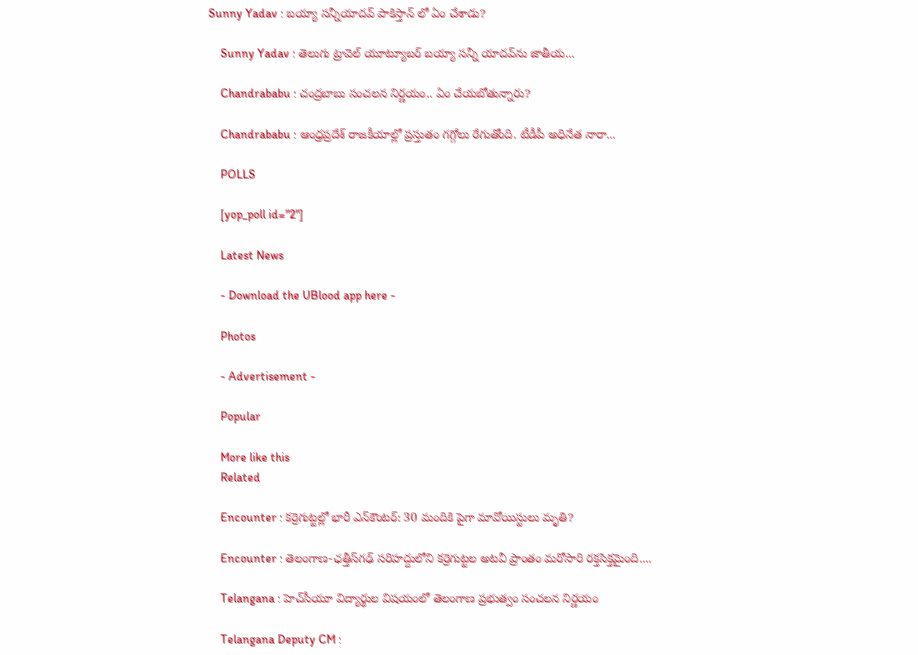Sunny Yadav : బయ్యా సన్నీయాదవ్ పాకిస్తాన్ లో ఏం చేశాడు?

    Sunny Yadav : తెలుగు ట్రావెల్ యూట్యూబర్ బయ్యా సన్నీ యాదవ్‌ను జాతీయ...

    Chandrababu : చంద్రబాబు సంచలన నిర్ణయం.. ఏం చేయబోతున్నారు?

    Chandrababu : ఆంధ్రప్రదేశ్ రాజకీయాల్లో ప్రస్తుతం గగ్గోలు రేగుతోంది. టీడీపీ అధినేత నారా...

    POLLS

    [yop_poll id="2"]

    Latest News

    - Download the UBlood app here -

    Photos

    - Advertisement -

    Popular

    More like this
    Related

    Encounter : కర్రెగుట్టల్లో భారీ ఎన్‌కౌంటర్: 30 మందికి పైగా మావోయిస్టులు మృతి?

    Encounter : తెలంగాణ-ఛత్తీస్‌గఢ్ సరిహద్దులోని కర్రెగుట్టల అటవీ ప్రాంతం మరోసారి రక్తసిక్తమైంది....

    Telangana : హెచ్‌సీయూ విద్యార్థుల విషయంలో తెలంగాణ ప్రభుత్వం సంచలన నిర్ణయం

    Telangana Deputy CM :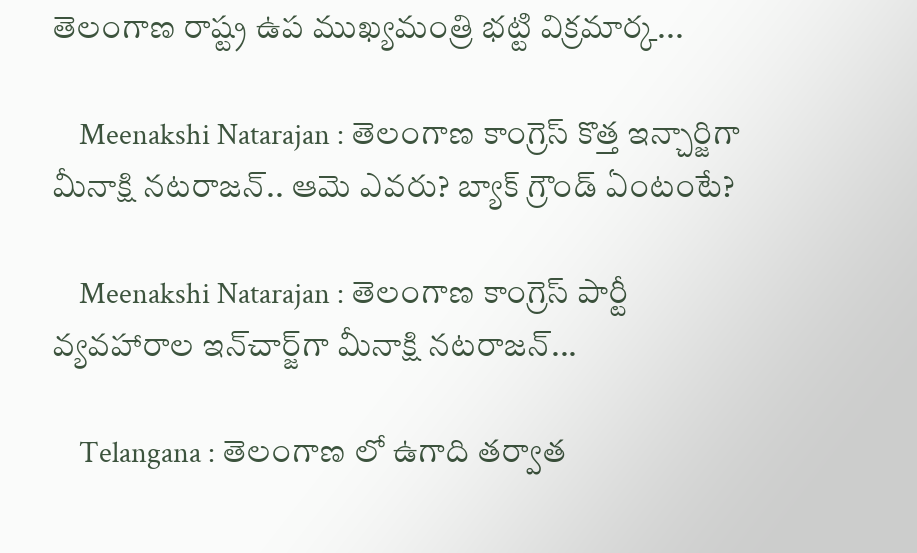తెలంగాణ రాష్ట్ర ఉప ముఖ్యమంత్రి భట్టి విక్రమార్క...

    Meenakshi Natarajan : తెలంగాణ కాంగ్రెస్ కొత్త ఇన్చార్జిగా మీనాక్షి నటరాజన్.. ఆమె ఎవరు? బ్యాక్ గ్రౌండ్ ఏంటంటే?

    Meenakshi Natarajan : తెలంగాణ కాంగ్రెస్‌ పార్టీ వ్యవహారాల ఇన్‌చార్జ్‌గా మీనాక్షి నటరాజన్‌...

    Telangana : తెలంగాణ లో ఉగాది తర్వాత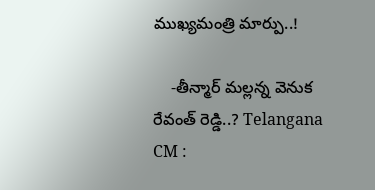ముఖ్యమంత్రి మార్పు..!

    -తీన్మార్ మల్లన్న వెనుక రేవంత్ రెడ్డి..? Telangana  CM :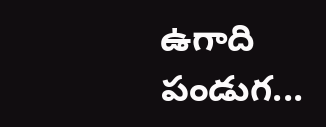ఉగాది పండుగ...